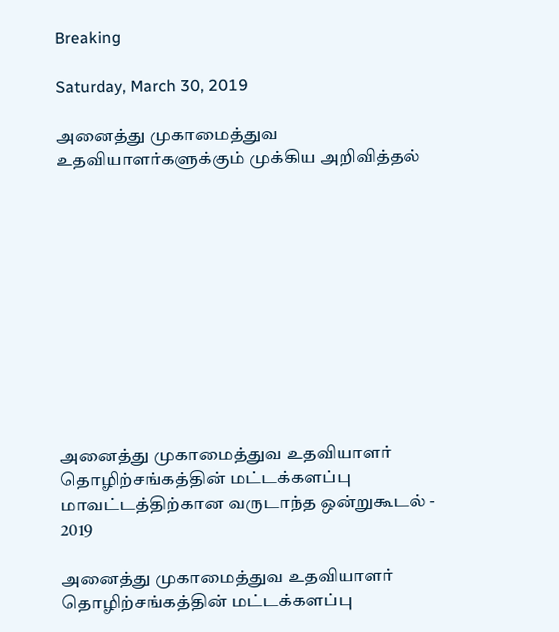Breaking

Saturday, March 30, 2019

அனைத்து முகாமைத்துவ உதவியாளர்களுக்கும் முக்கிய அறிவித்தல்











அனைத்து முகாமைத்துவ உதவியாளர் தொழிற்சங்கத்தின் மட்டக்களப்பு மாவட்டத்திற்கான வருடாந்த ஒன்றுகூடல் - 2019

அனைத்து முகாமைத்துவ உதவியாளர் தொழிற்சங்கத்தின் மட்டக்களப்பு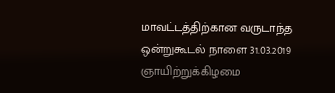மாவட்டத்திற்கான வருடாந்த ஒன்றுகூடல் நாளை 31.03.2019 ஞாயிற்றுக்கிழமை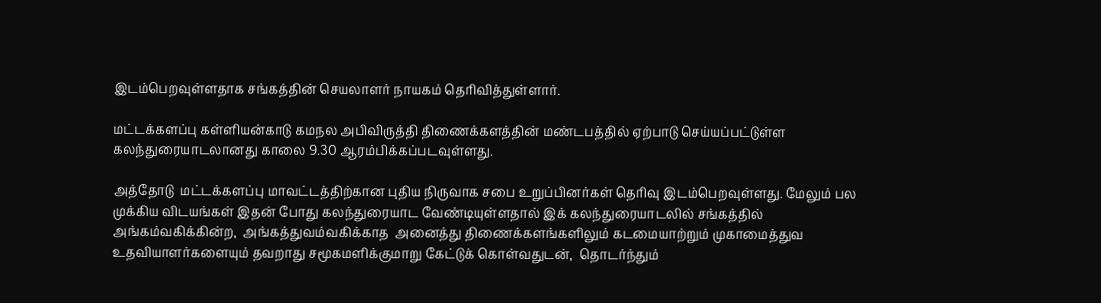இடம்பெறவுள்ளதாக சங்கத்தின் செயலாளர் நாயகம் தெரிவித்துள்ளார்.

மட்டக்களப்பு கள்ளியன்காடு கமநல அபிவிருத்தி திணைக்களத்தின் மண்டபத்தில் ஏற்பாடு செய்யப்பட்டுள்ள கலந்துரையாடலானது காலை 9.30 ஆரம்பிக்கப்படவுள்ளது.

அத்தோடு  மட்டக்களப்பு மாவட்டத்திற்கான புதிய நிருவாக சபை உறுப்பினர்கள் தெரிவு இடம்பெறவுள்ளது. மேலும் பல முக்கிய விடயங்கள் இதன் போது கலந்துரையாட வேண்டியுள்ளதால் இக் கலந்துரையாடலில் சங்கத்தில் அங்கம்வகிக்கின்ற,  அங்கத்துவம்வகிக்காத  அனைத்து திணைக்களங்களிலும் கடமையாற்றும் முகாமைத்துவ  உதவியாளர்களையும் தவறாது சமூகமளிக்குமாறு கேட்டுக் கொள்வதுடன்,  தொடர்ந்தும்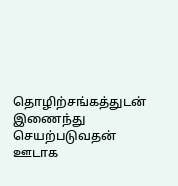தொழிற்சங்கத்துடன் இணைந்து செயற்படுவதன் ஊடாக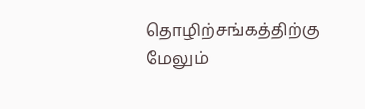தொழிற்சங்கத்திற்கு மேலும்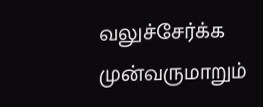வலுச்சேர்க்க முன்வருமாறும்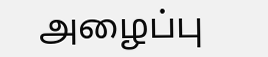அழைப்பு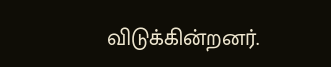விடுக்கின்றனர்.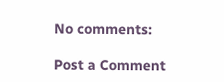No comments:

Post a Comment